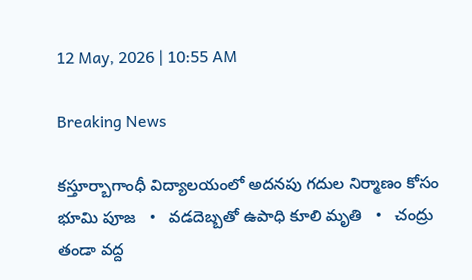12 May, 2026 | 10:55 AM

Breaking News

కస్తూర్బాగాంధీ విద్యాలయంలో అదనపు గదుల నిర్మాణం కోసం భూమి పూజ   •   వడదెబ్బతో ఉపాధి కూలి మృతి   •   చంద్రు తండా వద్ద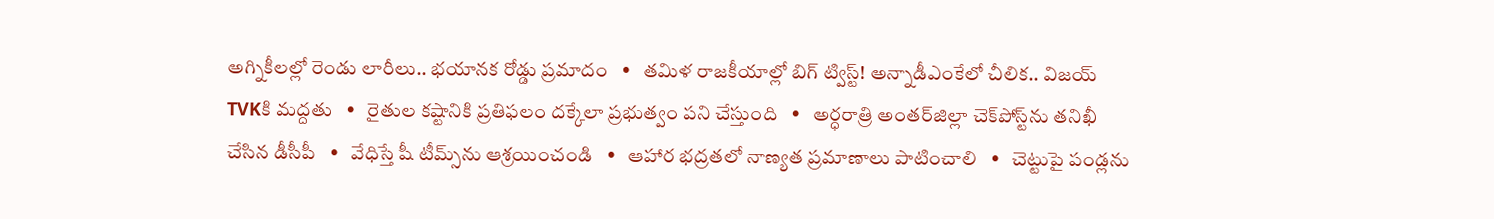అగ్నికీలల్లో రెండు లారీలు.. భయానక రోడ్డు ప్రమాదం   •   తమిళ రాజకీయాల్లో బిగ్ ట్విస్ట్! అన్నాడీఎంకేలో చీలిక.. విజయ్‌ TVKకి మద్దతు   •   రైతుల కష్టానికి ప్రతిఫలం దక్కేలా ప్రభుత్వం పని చేస్తుంది   •   అర్ధరాత్రి అంతర్‌జిల్లా చెక్‌పోస్ట్‌ను తనిఖీ చేసిన డీసీపీ   •   వేధిస్తే షీ టీమ్స్‌ను ఆశ్రయించండి   •   ఆహార భద్రతలో నాణ్యత ప్రమాణాలు పాటించాలి   •   చెట్టుపై పండ్లను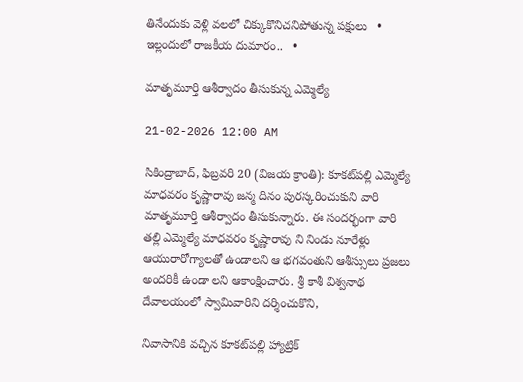తినేందుకు వెళ్లి వలలో చిక్కుకొనిచనిపోతున్న పక్షులు   •   ఇల్లందులో రాజకీయ దుమారం..   •

మాతృమూర్తి ఆశీర్వాదం తీసుకున్న ఎమ్మెల్యే

21-02-2026 12:00 AM

సికింద్రాబాద్, ఫిబ్రవరి 20 (విజయ క్రాంతి): కూకట్‌పల్లి ఎమ్మెల్యే మాధవరం కృష్ణారావు జన్మ దినం పురస్కరించుకుని వారి మాతృమూర్తి ఆశీర్వాదం తీసుకున్నారు. ఈ సందర్భంగా వారి తల్లి ఎమ్మెల్యే మాధవరం కృష్ణారావు ని నిండు నూరేళ్లు ఆయురారోగ్యాలతో ఉండాలని ఆ భగవంతుని ఆశీస్సులు ప్రజలు అందరికీ ఉండా లని ఆకాంక్షించారు. శ్రీ కాశీ విశ్వనాథ దేవాలయంలో స్వామివారిని దర్శించుకొని,

నివాసానికి వచ్చిన కూకట్‌పల్లి హ్యాట్రిక్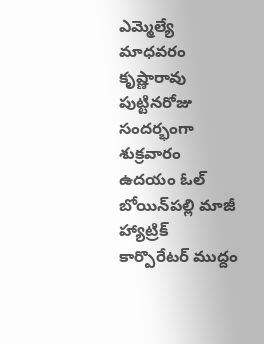ఎమ్మెల్యే మాధవరం కృష్ణారావు పుట్టినరోజు సందర్భంగా శుక్రవారం ఉదయం ఓల్ బోయిన్‌పల్లి మాజీ హ్యాట్రిక్ కార్పొరేటర్ ముద్దం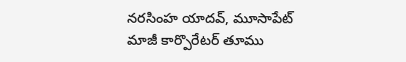నరసింహ యాదవ్, మూసాపేట్ మాజీ కార్పొరేటర్ తూము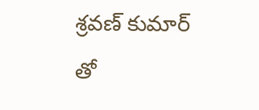శ్రవణ్ కుమార్ తో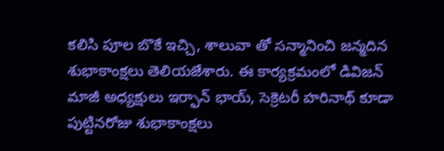కలిసి పూల బొకే ఇచ్చి, శాలువా తో సన్మానించి జన్మదిన శుభాకాంక్షలు తెలియజేశారు. ఈ కార్యక్రమంలో డివిజన్ మాజీ అధ్యక్షులు ఇర్ఫాన్ భాయ్, సెక్రెటరీ హరినాథ్ కూడా పుట్టినరోజు శుభాకాంక్షలు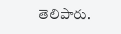తెలిపారు.